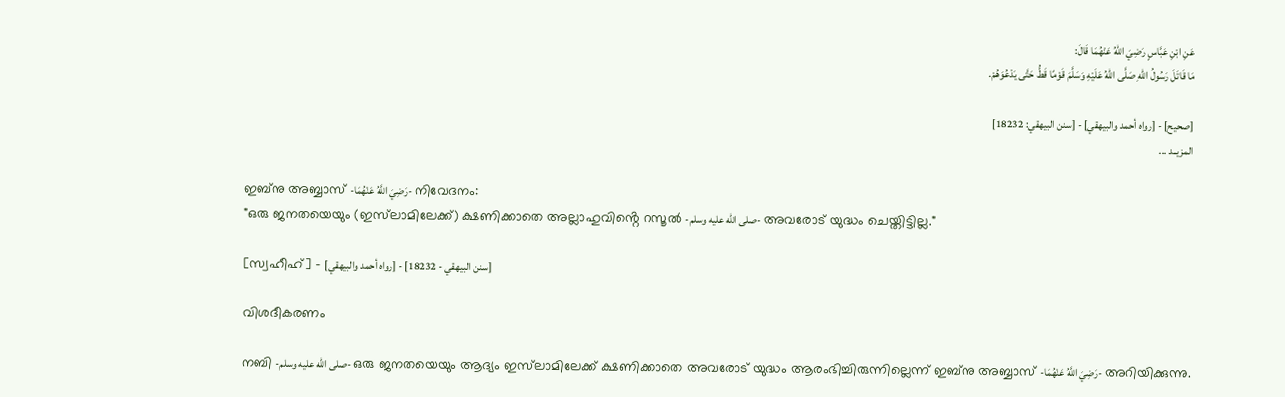عَنِ ابْنِ عَبَّاسٍ رَضِيَ اللهُ عَنْهُمَا قَالَ:
مَا قَاتَلَ رَسُولُ اللهِ صَلَّى اللهُ عَلَيْهِ وَسَلَّمَ قَوْمًا قَطُّ حَتَّى يَدْعُوَهُمْ.

[صحيح] - [رواه أحمد والبيهقي] - [سنن البيهقي: 18232]
المزيــد ...

ഇബ്‌നു അബ്ബാസ് -رَضِيَ اللَّهُ عَنْهُمَا- നിവേദനം:
"ഒരു ജനതയെയും (ഇസ്‌ലാമിലേക്ക്) ക്ഷണിക്കാതെ അല്ലാഹുവിൻ്റെ റസൂൽ -صلى الله عليه وسلم- അവരോട് യുദ്ധം ചെയ്തിട്ടില്ല."

[സ്വഹീഹ്] - [رواه أحمد والبيهقي] - [سنن البيهقي - 18232]

വിശദീകരണം

നബി -صلى الله عليه وسلم- ഒരു ജനതയെയും ആദ്യം ഇസ്‌ലാമിലേക്ക് ക്ഷണിക്കാതെ അവരോട് യുദ്ധം ആരംഭിച്ചിരുന്നില്ലെന്ന് ഇബ്‌നു അബ്ബാസ് -رَضِيَ اللَّهُ عَنْهُمَا- അറിയിക്കുന്നു.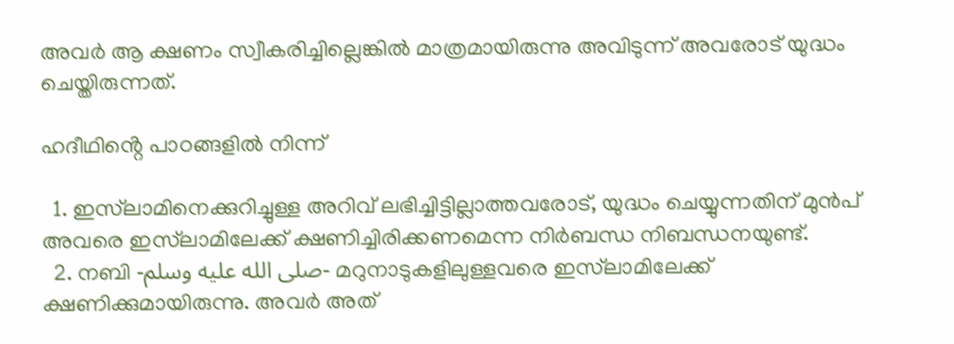അവർ ആ ക്ഷണം സ്വീകരിച്ചില്ലെങ്കിൽ മാത്രമായിരുന്നു അവിടുന്ന് അവരോട് യുദ്ധം ചെയ്തിരുന്നത്.

ഹദീഥിൻ്റെ പാഠങ്ങളിൽ നിന്ന്

  1. ഇസ്‌ലാമിനെക്കുറിച്ചുള്ള അറിവ് ലഭിച്ചിട്ടില്ലാത്തവരോട്, യുദ്ധം ചെയ്യുന്നതിന് മുൻപ് അവരെ ഇസ്‌ലാമിലേക്ക് ക്ഷണിച്ചിരിക്കണമെന്ന നിർബന്ധ നിബന്ധനയുണ്ട്.
  2. നബി -صلى الله عليه وسلم- മറുനാടുകളിലുള്ളവരെ ഇസ്‌ലാമിലേക്ക് ക്ഷണിക്കുമായിരുന്നു. അവർ അത്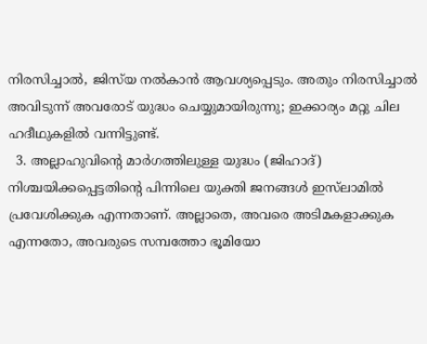നിരസിച്ചാൽ, ജിസ്‌യ നൽകാൻ ആവശ്യപ്പെടും. അതും നിരസിച്ചാൽ അവിടുന്ന് അവരോട് യുദ്ധം ചെയ്യുമായിരുന്നു; ഇക്കാര്യം മറ്റു ചില ഹദീഥുകളിൽ വന്നിട്ടുണ്ട്.
  3. അല്ലാഹുവിൻ്റെ മാർഗത്തിലുള്ള യുദ്ധം (ജിഹാദ്) നിശ്ചയിക്കപ്പെട്ടതിൻ്റെ പിന്നിലെ യുക്തി ജനങ്ങൾ ഇസ്‌ലാമിൽ പ്രവേശിക്കുക എന്നതാണ്. അല്ലാതെ, അവരെ അടിമകളാക്കുക എന്നതോ, അവരുടെ സമ്പത്തോ ഭൂമിയോ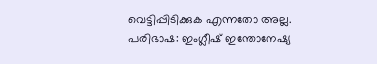വെട്ടിപ്പിടിക്കുക എന്നതോ അല്ല.
പരിഭാഷ: ഇംഗ്ലീഷ് ഇന്തോനേഷ്യ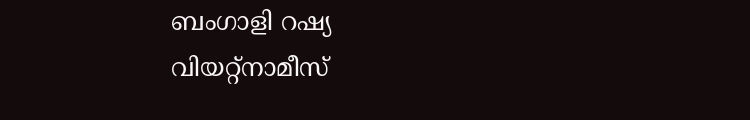ബംഗാളി റഷ്യ വിയറ്റ്നാമീസ്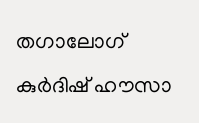തഗാലോഗ് കുർദിഷ് ഹൗസാ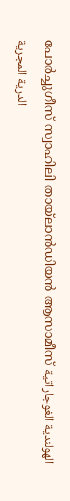പോർച്ചുഗീസ് സ്വാഹിലി തായ്ലാൻഡിയൻ ആസാമീസ് الهولندية الغوجاراتية الدرية المجرية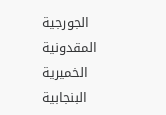الجورجية المقدونية الخميرية البنجابية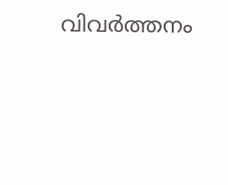വിവർത്തനം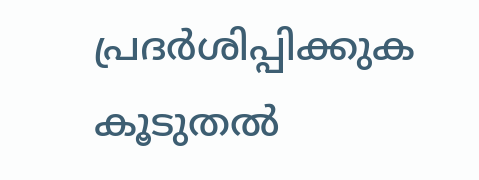പ്രദർശിപ്പിക്കുക
കൂടുതൽ